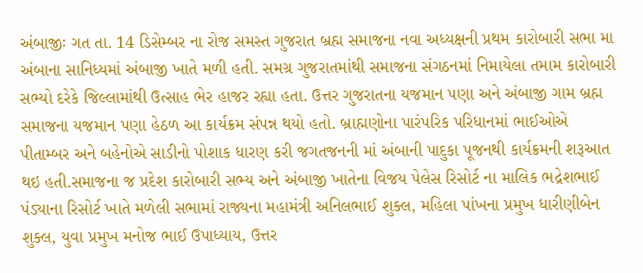અંબાજીઃ ગત તા. 14 ડિસેમ્બર ના રોજ સમસ્ત ગુજરાત બ્રહ્મ સમાજના નવા અધ્યક્ષની પ્રથમ કારોબારી સભા મા અંબાના સાનિધ્યમાં અંબાજી ખાતે મળી હતી. સમગ્ર ગુજરાતમાંથી સમાજના સંગઠનમાં નિમાયેલા તમામ કારોબારી સભ્યો દરેકે જિલ્લામાંથી ઉત્સાહ ભેર હાજર રહ્યા હતા. ઉત્તર ગુજરાતના યજમાન પણા અને અંબાજી ગામ બ્રહ્મ સમાજના યજમાન પણા હેઠળ આ કાર્યક્રમ સંપન્ન થયો હતો. બ્રાહ્મણોના પારંપરિક પરિધાનમાં ભાઈઓએ પીતામ્બર અને બહેનોએ સાડીનો પોશાક ધારણ કરી જગતજનની માં અંબાની પાદુકા પૂજનથી કાર્યક્રમની શરૂઆત થઇ હતી.સમાજના જ પ્રદેશ કારોબારી સભ્ય અને અંબાજી ખાતેના વિજય પેલેસ રિસોર્ટ ના માલિક ભદ્રેશભાઈ પંડ્યાના રિસોર્ટ ખાતે મળેલી સભામાં રાજ્યના મહામંત્રી અનિલભાઈ શુક્લ, મહિલા પાંખના પ્રમુખ ધારીણીબેન શુક્લ, યુવા પ્રમુખ મનોજ ભાઈ ઉપાધ્યાય, ઉત્તર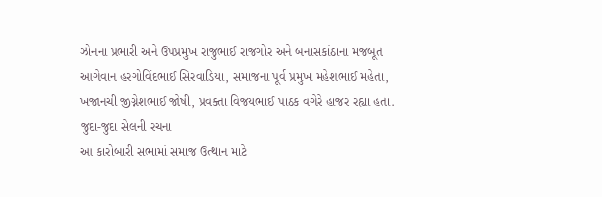ઝોનના પ્રભારી અને ઉપપ્રમુખ રાજુભાઈ રાજગોર અને બનાસકાંઠાના મજબૂત આગેવાન હરગોવિંદભાઈ સિરવાડિયા, સમાજના પૂર્વ પ્રમુખ મહેશભાઈ મહેતા, ખજાનચી જીગ્નેશભાઈ જોષી, પ્રવક્તા વિજયભાઈ પાઠક વગેરે હાજર રહ્યા હતા.
જુદા-જુદા સેલની રચના
આ કારોબારી સભામાં સમાજ ઉત્થાન માટે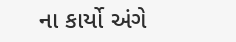ના કાર્યો અંગે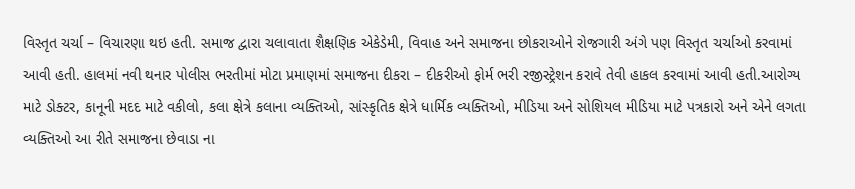વિસ્તૃત ચર્ચા – વિચારણા થઇ હતી. સમાજ દ્વારા ચલાવાતા શૈક્ષણિક એકેડેમી, વિવાહ અને સમાજના છોકરાઓને રોજગારી અંગે પણ વિસ્તૃત ચર્ચાઓ કરવામાં આવી હતી. હાલમાં નવી થનાર પોલીસ ભરતીમાં મોટા પ્રમાણમાં સમાજના દીકરા – દીકરીઓ ફોર્મ ભરી રજીસ્ટ્રેશન કરાવે તેવી હાકલ કરવામાં આવી હતી.આરોગ્ય માટે ડોક્ટર, કાનૂની મદદ માટે વકીલો, કલા ક્ષેત્રે કલાના વ્યક્તિઓ, સાંસ્કૃતિક ક્ષેત્રે ધાર્મિક વ્યક્તિઓ, મીડિયા અને સોશિયલ મીડિયા માટે પત્રકારો અને એને લગતા વ્યક્તિઓ આ રીતે સમાજના છેવાડા ના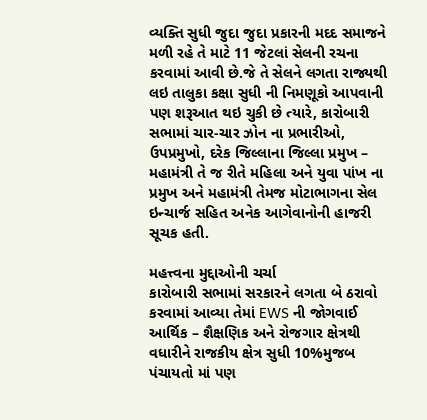વ્યક્તિ સુધી જુદા જુદા પ્રકારની મદદ સમાજને મળી રહે તે માટે 11 જેટલાં સેલની રચના કરવામાં આવી છે.જે તે સેલને લગતા રાજ્યથી લઇ તાલુકા કક્ષા સુધી ની નિમણૂકો આપવાની પણ શરૂઆત થઇ ચુકી છે ત્યારે, કારોબારી સભામાં ચાર-ચાર ઝોન ના પ્રભારીઓ, ઉપપ્રમુખો, દરેક જિલ્લાના જિલ્લા પ્રમુખ – મહામંત્રી તે જ રીતે મહિલા અને યુવા પાંખ ના પ્રમુખ અને મહામંત્રી તેમજ મોટાભાગના સેલ ઇન્ચાર્જ સહિત અનેક આગેવાનોની હાજરી સૂચક હતી.

મહત્ત્વના મુદ્દાઓની ચર્ચા
કારોબારી સભામાં સરકારને લગતા બે ઠરાવો કરવામાં આવ્યા તેમાં EWS ની જોગવાઈ આર્થિક – શૈક્ષણિક અને રોજગાર ક્ષેત્રથી વધારીને રાજકીય ક્ષેત્ર સુધી 10%મુજબ પંચાયતો માં પણ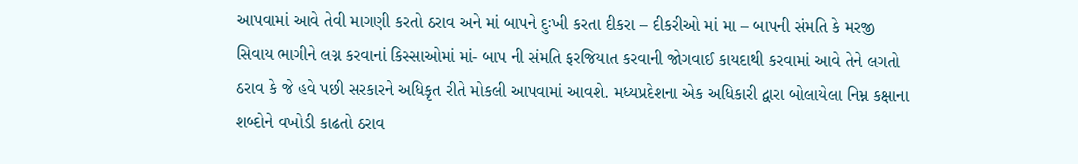આપવામાં આવે તેવી માગણી કરતો ઠરાવ અને માં બાપને દુઃખી કરતા દીકરા – દીકરીઓ માં મા – બાપની સંમતિ કે મરજી સિવાય ભાગીને લગ્ન કરવાનાં કિસ્સાઓમાં માં- બાપ ની સંમતિ ફરજિયાત કરવાની જોગવાઈ કાયદાથી કરવામાં આવે તેને લગતો ઠરાવ કે જે હવે પછી સરકારને અધિકૃત રીતે મોકલી આપવામાં આવશે. મધ્યપ્રદેશના એક અધિકારી દ્વારા બોલાયેલા નિમ્ન કક્ષાના શબ્દોને વખોડી કાઢતો ઠરાવ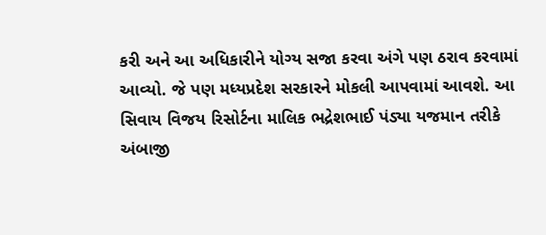કરી અને આ અધિકારીને યોગ્ય સજા કરવા અંગે પણ ઠરાવ કરવામાં આવ્યો. જે પણ મધ્યપ્રદેશ સરકારને મોકલી આપવામાં આવશે. આ સિવાય વિજય રિસોર્ટના માલિક ભદ્રેશભાઈ પંડ્યા યજમાન તરીકે અંબાજી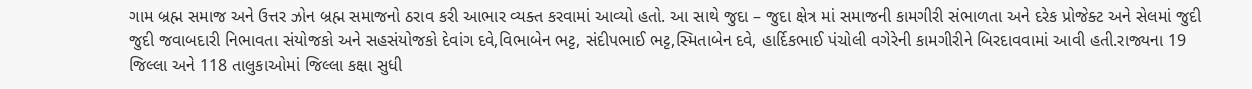ગામ બ્રહ્મ સમાજ અને ઉત્તર ઝોન બ્રહ્મ સમાજનો ઠરાવ કરી આભાર વ્યક્ત કરવામાં આવ્યો હતો. આ સાથે જુદા – જુદા ક્ષેત્ર માં સમાજની કામગીરી સંભાળતા અને દરેક પ્રોજેક્ટ અને સેલમાં જુદી જુદી જવાબદારી નિભાવતા સંયોજકો અને સહસંયોજકો દેવાંગ દવે,વિભાબેન ભટ્ટ, સંદીપભાઈ ભટ્ટ,સ્મિતાબેન દવે, હાર્દિકભાઈ પંચોલી વગેરેની કામગીરીને બિરદાવવામાં આવી હતી.રાજ્યના 19 જિલ્લા અને 118 તાલુકાઓમાં જિલ્લા કક્ષા સુધી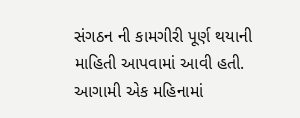સંગઠન ની કામગીરી પૂર્ણ થયાની માહિતી આપવામાં આવી હતી. આગામી એક મહિનામાં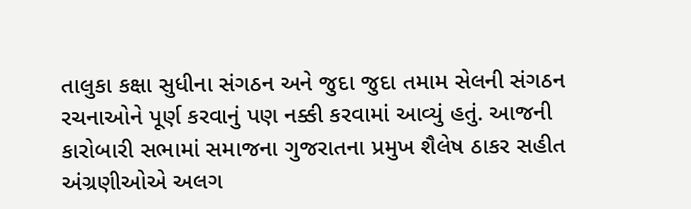તાલુકા કક્ષા સુધીના સંગઠન અને જુદા જુદા તમામ સેલની સંગઠન રચનાઓને પૂર્ણ કરવાનું પણ નક્કી કરવામાં આવ્યું હતું. આજની કારોબારી સભામાં સમાજના ગુજરાતના પ્રમુખ શૈલેષ ઠાકર સહીત અંગ્રણીઓએ અલગ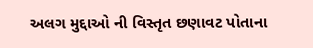અલગ મુદ્દાઓ ની વિસ્તૃત છણાવટ પોતાના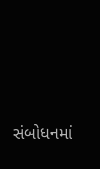સંબોધનમાં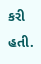કરી હતી.